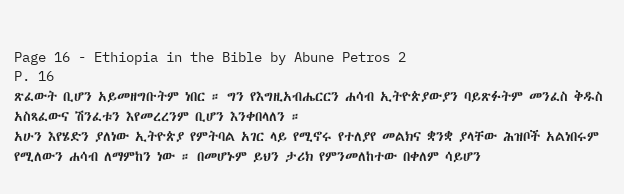Page 16 - Ethiopia in the Bible by Abune Petros 2
P. 16
ጽፈውት ቢሆን አይመዘግቡትም ነበር ። ግን የእግዚአብሔርርን ሐሳብ ኢትዮጵያውያን ባይጽፉትም መንፈስ ቅዱስ
አስጻፈውና ሽንፈቱን እየመረረንም ቢሆን እንቀበላለን ።
አሁን እየሄድን ያለነው ኢትዮጵያ የምትባል አገር ላይ የሚኖሩ የተለያየ መልክና ቋንቋ ያላቸው ሕዝቦች አልነበሩም
የሚለውን ሐሳብ ለማምከን ነው ። በመሆኑም ይህን ታሪክ የምንመለከተው በቀለም ሳይሆን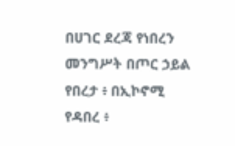በሀገር ደረጃ የነበረን
መንግሥት በጦር ኃይል የበረታ ፥ በኢኮኖሚ የዳበረ ፥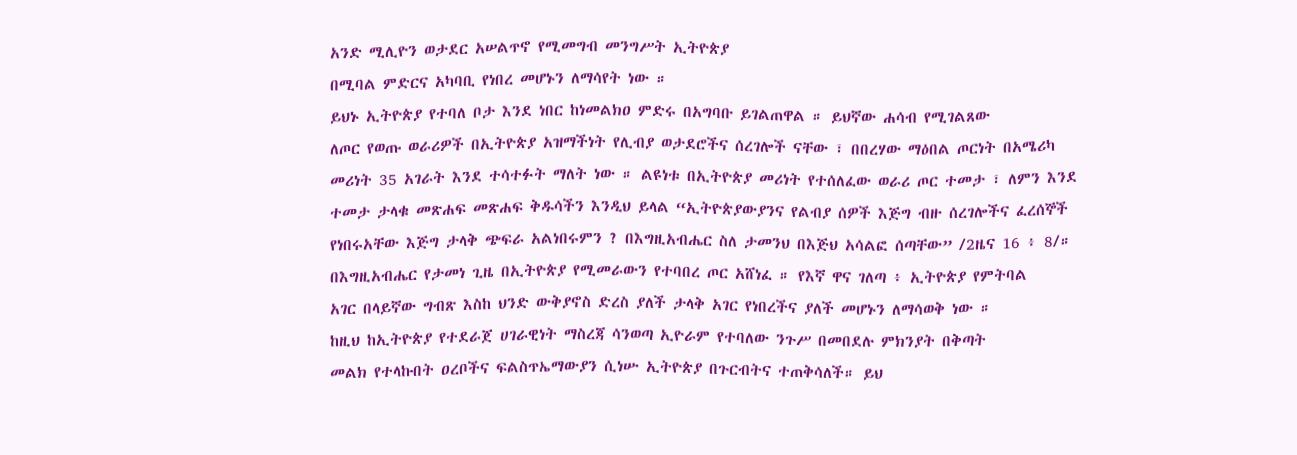አንድ ሚሊዮን ወታደር አሠልጥኖ የሚመግብ መንግሥት ኢትዮጵያ
በሚባል ምድርና አካባቢ የነበረ መሆኑን ለማሳየት ነው ።
ይህኑ ኢትዮጵያ የተባለ ቦታ እንደ ነበር ከነመልክዐ ምድሩ በአግባቡ ይገልጠዋል ። ይህኛው ሐሳብ የሚገልጸው
ለጦር የወጡ ወራሪዎች በኢትዮጵያ አዝማችነት የሊብያ ወታደሮችና ሰረገሎች ናቸው ፣ በበረሃው ማዕበል ጦርነት በአሜሪካ
መሪነት 35 አገራት እንደ ተሳተፉት ማለት ነው ። ልዩነቱ በኢትዮጵያ መሪነት የተሰለፈው ወራሪ ጦር ተመታ ፣ ለምን እንደ
ተመታ ታላቁ መጽሐፍ መጽሐፍ ቅዱሳችን እንዲህ ይላል “ኢትዮጵያውያንና የልብያ ሰዎች እጅግ ብዙ ሰረገሎችና ፈረሰኞች
የነበሩአቸው እጅግ ታላቅ ጭፍራ አልነበሩምን ? በእግዚአብሔር ስለ ታመንህ በእጅህ አሳልፎ ሰጣቸው” /2ዜና 16 ፥ 8/።
በእግዚአብሔር የታመነ ጊዜ በኢትዮጵያ የሚመራውን የተባበረ ጦር አሸነፈ ። የእኛ ዋና ገለጣ ፥ ኢትዮጵያ የምትባል
አገር በላይኛው ግብጽ እስከ ህንድ ውቅያኖስ ድረስ ያለች ታላቅ አገር የነበረችና ያለች መሆኑን ለማሳወቅ ነው ።
ከዚህ ከኢትዮጵያ የተደራጀ ሀገራዊነት ማስረጃ ሳንወጣ ኢዮራም የተባለው ንጉሥ በመበደሉ ምክንያት በቅጣት
መልክ የተላኩበት ዐረቦችና ፍልስጥኤማውያን ሲነሡ ኢትዮጵያ በጉርብትና ተጠቅሳለች። ይህ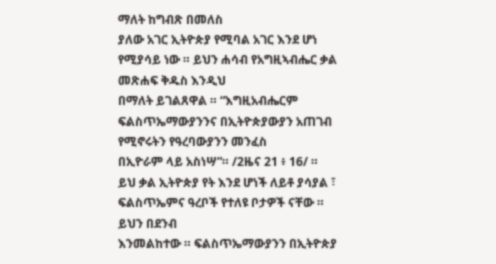ማለት ከግብጽ በመለስ
ያለው አገር ኢትዮጵያ የሚባል አገር እንደ ሆነ የሚያሳይ ነው ። ይህን ሐሳብ የአግዚኣብሔር ቃል መጽሐፍ ቅዱስ እንዲህ
በማለት ይገልጸዋል ። “እግዚአብሔርም ፍልስጥኤማውያንንና በኢትዮጵያውያን አጠገብ የሚኖሩትን የዓረባውያንን መንፈስ
በኢዮራም ላይ አስነሣ”። /2ዜና 21 ፥ 16/ ።
ይህ ቃል ኢትዮጵያ የት እንደ ሆነች ለይቶ ያሳያል ፣ ፍልስጥኤምና ዓረቦች የተለዩ ቦታዎች ናቸው ። ይህን በደንብ
እንመልከተው ። ፍልስጥኤማውያንን በኢትዮጵያ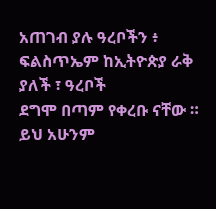አጠገብ ያሉ ዓረቦችን ፥ ፍልስጥኤም ከኢትዮጵያ ራቅ ያለች ፣ ዓረቦች
ደግሞ በጣም የቀረቡ ናቸው ። ይህ አሁንም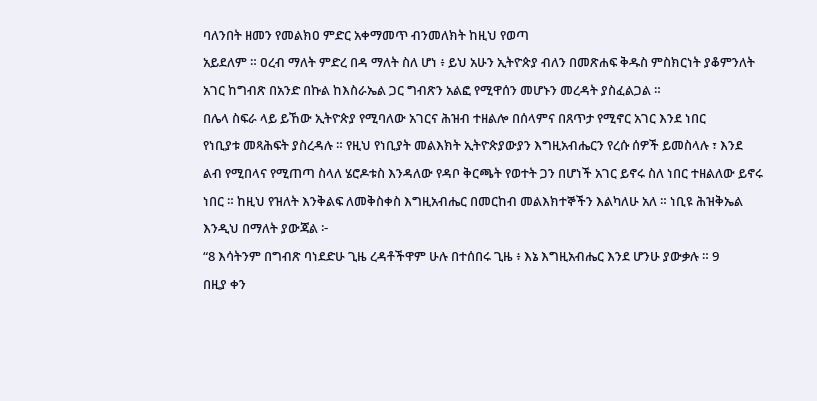ባለንበት ዘመን የመልክዐ ምድር አቀማመጥ ብንመለክት ከዚህ የወጣ
አይደለም ። ዐረብ ማለት ምድረ በዳ ማለት ስለ ሆነ ፥ ይህ አሁን ኢትዮጵያ ብለን በመጽሐፍ ቅዱስ ምስክርነት ያቆምንለት
አገር ከግብጽ በአንድ በኩል ከእስራኤል ጋር ግብጽን አልፎ የሚዋሰን መሆኑን መረዳት ያስፈልጋል ።
በሌላ ስፍራ ላይ ይኸው ኢትዮጵያ የሚባለው አገርና ሕዝብ ተዘልሎ በሰላምና በጸጥታ የሚኖር አገር እንደ ነበር
የነቢያቱ መጻሕፍት ያስረዳሉ ። የዚህ የነቢያት መልእክት ኢትዮጵያውያን እግዚአብሔርን የረሱ ሰዎች ይመስላሉ ፣ እንደ
ልብ የሚበላና የሚጠጣ ስላለ ሄሮዶቱስ እንዳለው የዳቦ ቅርጫት የወተት ጋን በሆነች አገር ይኖሩ ስለ ነበር ተዘልለው ይኖሩ
ነበር ። ከዚህ የዝለት እንቅልፍ ለመቅስቀስ እግዚአብሔር በመርከብ መልእክተኞችን እልካለሁ አለ ። ነቢዩ ሕዝቅኤል
እንዲህ በማለት ያውጃል ፦
“8 እሳትንም በግብጽ ባነደድሁ ጊዜ ረዳቶችዋም ሁሉ በተሰበሩ ጊዜ ፥ እኔ እግዚአብሔር እንደ ሆንሁ ያውቃሉ ። 9
በዚያ ቀን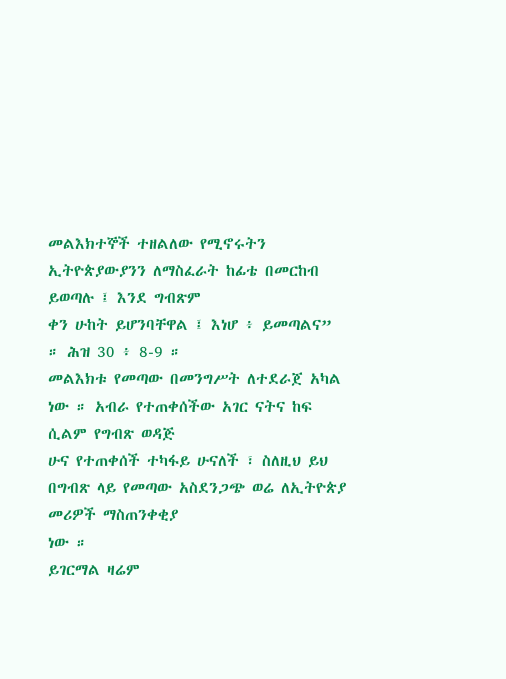መልእክተኞች ተዘልለው የሚኖሩትን ኢትዮጵያውያንን ለማስፈራት ከፊቴ በመርከብ ይወጣሉ ፤ እንደ ግብጽም
ቀን ሁከት ይሆንባቸዋል ፤ እነሆ ፥ ይመጣልና” ። ሕዝ 30 ፥ 8-9 ።
መልእክቱ የመጣው በመንግሥት ለተደራጀ አካል ነው ። አብራ የተጠቀሰችው አገር ናትና ከፍ ሲልም የግብጽ ወዳጅ
ሁና የተጠቀሰች ተካፋይ ሁናለች ፣ ስለዚህ ይህ በግብጽ ላይ የመጣው አስደንጋጭ ወሬ ለኢትዮጵያ መሪዎች ማስጠንቀቂያ
ነው ።
ይገርማል ዛሬም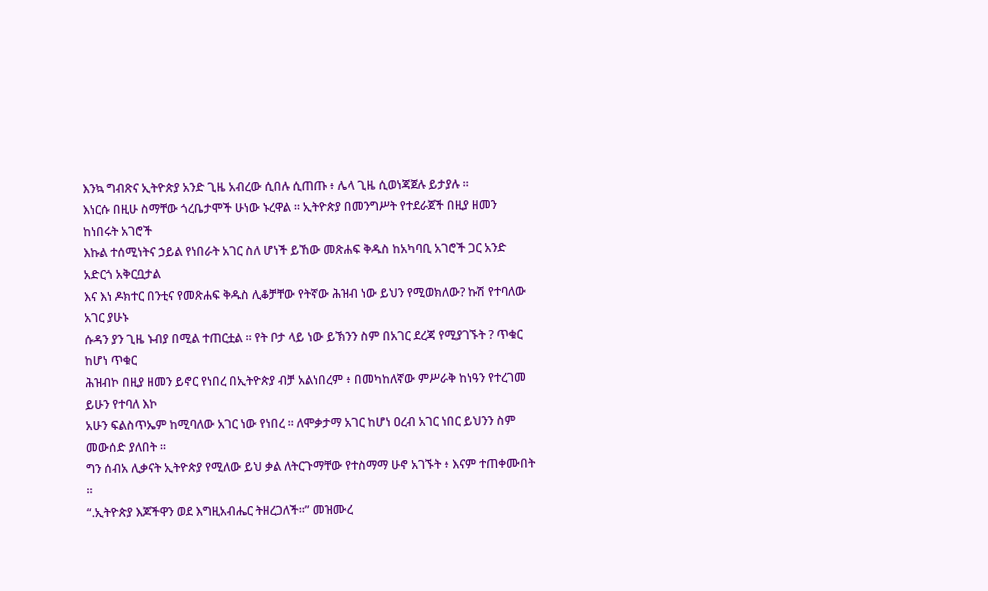እንኳ ግብጽና ኢትዮጵያ አንድ ጊዜ አብረው ሲበሉ ሲጠጡ ፥ ሌላ ጊዜ ሲወነጃጀሉ ይታያሉ ።
እነርሱ በዚሁ ስማቸው ጎረቤታሞች ሁነው ኑረዋል ። ኢትዮጵያ በመንግሥት የተደራጀች በዚያ ዘመን ከነበሩት አገሮች
እኩል ተሰሚነትና ኃይል የነበራት አገር ስለ ሆነች ይኸው መጽሐፍ ቅዱስ ከአካባቢ አገሮች ጋር አንድ አድርጎ አቅርቧታል
እና እነ ዶክተር በንቲና የመጽሐፍ ቅዱስ ሊቆቻቸው የትኛው ሕዝብ ነው ይህን የሚወክለው? ኩሽ የተባለው አገር ያሁኑ
ሱዳን ያን ጊዜ ኑብያ በሚል ተጠርቷል ። የት ቦታ ላይ ነው ይኽንን ስም በአገር ደረጃ የሚያገኙት ? ጥቁር ከሆነ ጥቁር
ሕዝብኮ በዚያ ዘመን ይኖር የነበረ በኢትዮጵያ ብቻ አልነበረም ፥ በመካከለኛው ምሥራቅ ከነዓን የተረገመ ይሁን የተባለ እኮ
አሁን ፍልስጥኤም ከሚባለው አገር ነው የነበረ ። ለሞቃታማ አገር ከሆነ ዐረብ አገር ነበር ይህንን ስም መውሰድ ያለበት ።
ግን ሰብአ ሊቃናት ኢትዮጵያ የሚለው ይህ ቃል ለትርጉማቸው የተስማማ ሁኖ አገኙት ፥ እናም ተጠቀሙበት ።
“.ኢትዮጵያ እጆችዋን ወደ እግዚአብሔር ትዘረጋለች።” መዝሙረ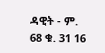ዳዊት - ም. 68 ቁ. 31 16